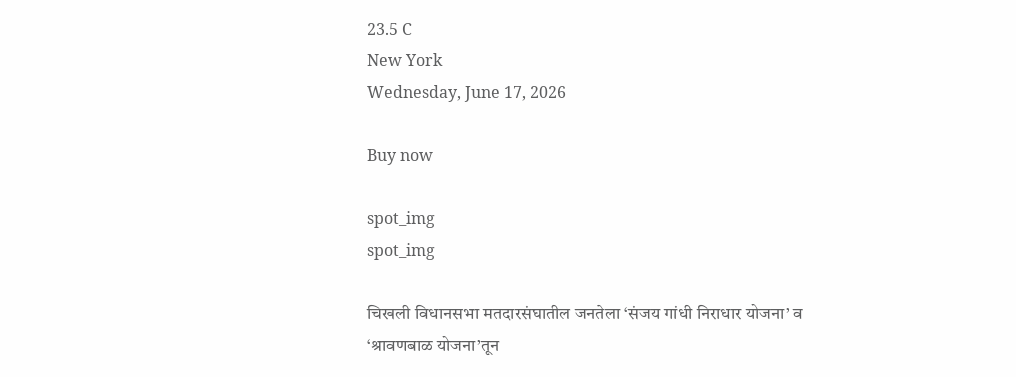23.5 C
New York
Wednesday, June 17, 2026

Buy now

spot_img
spot_img

चिखली विधानसभा मतदारसंघातील जनतेला ‘संजय गांधी निराधार योजना’ व ‘श्रावणबाळ योजना’तून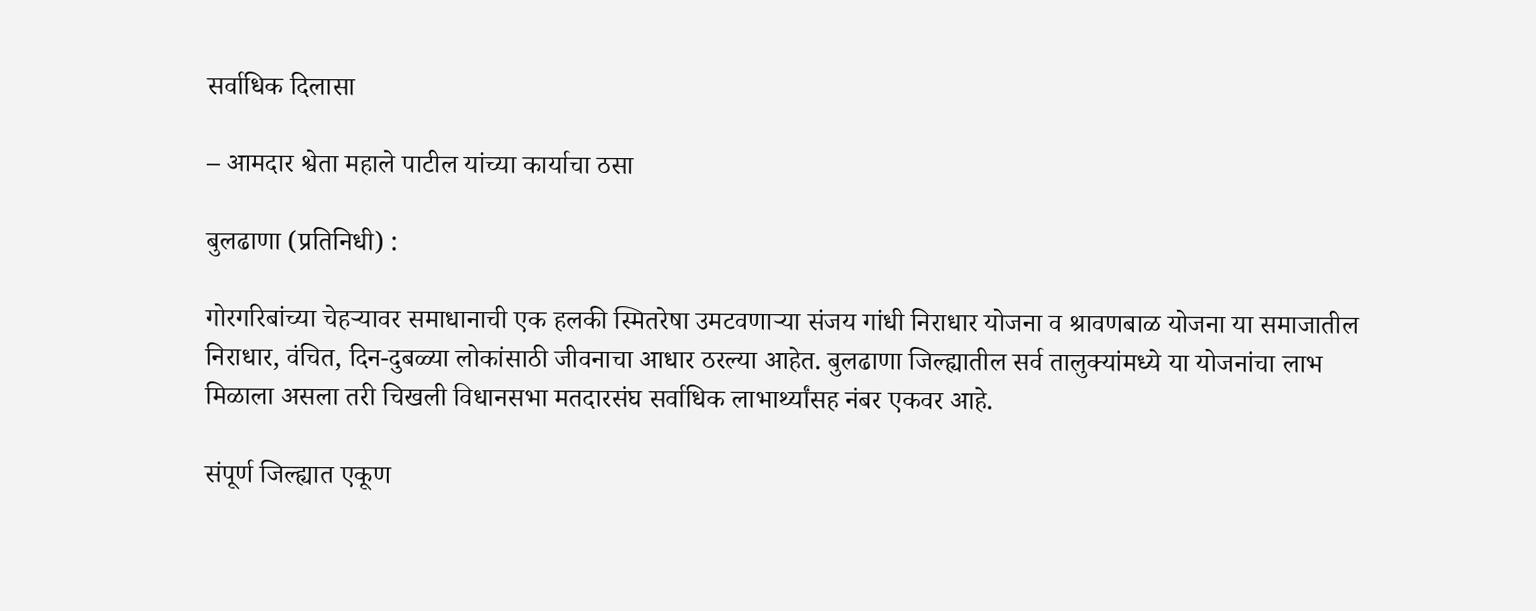सर्वाधिक दिलासा

– आमदार श्वेता महाले पाटील यांच्या कार्याचा ठसा

बुलढाणा (प्रतिनिधी) :

गोरगरिबांच्या चेहऱ्यावर समाधानाची एक हलकी स्मितरेषा उमटवणाऱ्या संजय गांधी निराधार योजना व श्रावणबाळ योजना या समाजातील निराधार, वंचित, दिन-दुबळ्या लोकांसाठी जीवनाचा आधार ठरल्या आहेत. बुलढाणा जिल्ह्यातील सर्व तालुक्यांमध्ये या योजनांचा लाभ मिळाला असला तरी चिखली विधानसभा मतदारसंघ सर्वाधिक लाभार्थ्यांसह नंबर एकवर आहे.

संपूर्ण जिल्ह्यात एकूण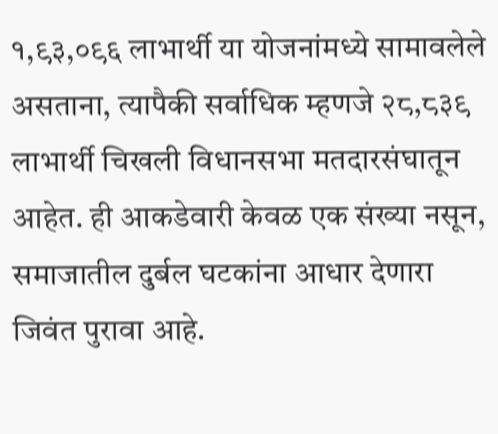१,९३,०९६ लाभार्थी या योजनांमध्ये सामावलेले असताना, त्यापैकी सर्वाधिक म्हणजे २८,८३९ लाभार्थी चिखली विधानसभा मतदारसंघातून आहेत. ही आकडेवारी केवळ एक संख्या नसून, समाजातील दुर्बल घटकांना आधार देणारा जिवंत पुरावा आहे.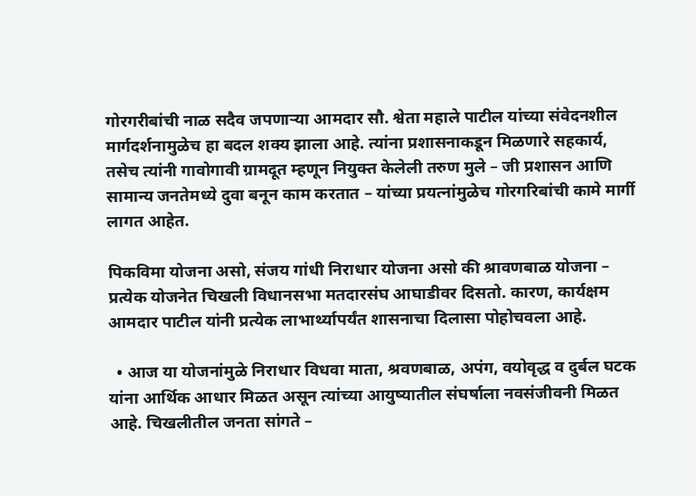गोरगरीबांची नाळ सदैव जपणाऱ्या आमदार सौ. श्वेता महाले पाटील यांच्या संवेदनशील मार्गदर्शनामुळेच हा बदल शक्य झाला आहे. त्यांना प्रशासनाकडून मिळणारे सहकार्य, तसेच त्यांनी गावोगावी ग्रामदूत म्हणून नियुक्त केलेली तरुण मुले – जी प्रशासन आणि सामान्य जनतेमध्ये दुवा बनून काम करतात – यांच्या प्रयत्नांमुळेच गोरगरिबांची कामे मार्गी लागत आहेत.

पिकविमा योजना असो, संजय गांधी निराधार योजना असो की श्रावणबाळ योजना – प्रत्येक योजनेत चिखली विधानसभा मतदारसंघ आघाडीवर दिसतो. कारण, कार्यक्षम आमदार पाटील यांनी प्रत्येक लाभार्थ्यापर्यंत शासनाचा दिलासा पोहोचवला आहे.

  • आज या योजनांमुळे निराधार विधवा माता, श्रवणबाळ, अपंग, वयोवृद्ध व दुर्बल घटक यांना आर्थिक आधार मिळत असून त्यांच्या आयुष्यातील संघर्षाला नवसंजीवनी मिळत आहे. चिखलीतील जनता सांगते –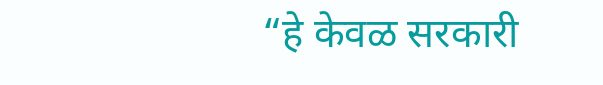“हे केवळ सरकारी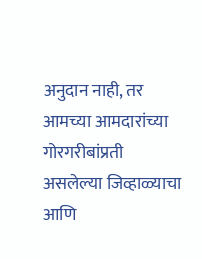अनुदान नाही, तर आमच्या आमदारांच्या गोरगरीबांप्रती असलेल्या जिव्हाळ्याचा आणि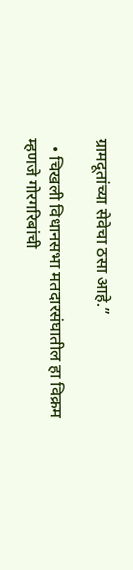ग्रामदूतांच्या सेवेचा ठसा आहे.”

  • चिखली विधानसभा मतदारसंघातील हा विक्रम म्हणजे गोरगरिबांची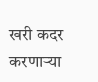खरी कदर करणाऱ्या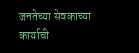जनतेच्या सेवकाच्या कार्याची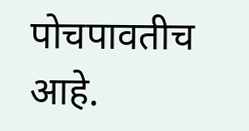पोचपावतीच आहे.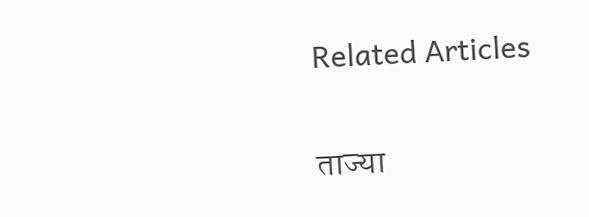Related Articles

ताज्या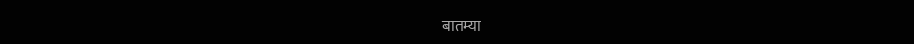बातम्या